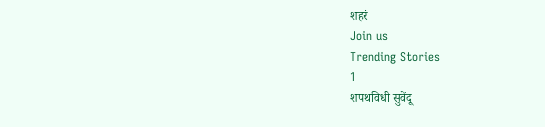शहरं
Join us
Trending Stories
1
शपथविधी सुवेंदू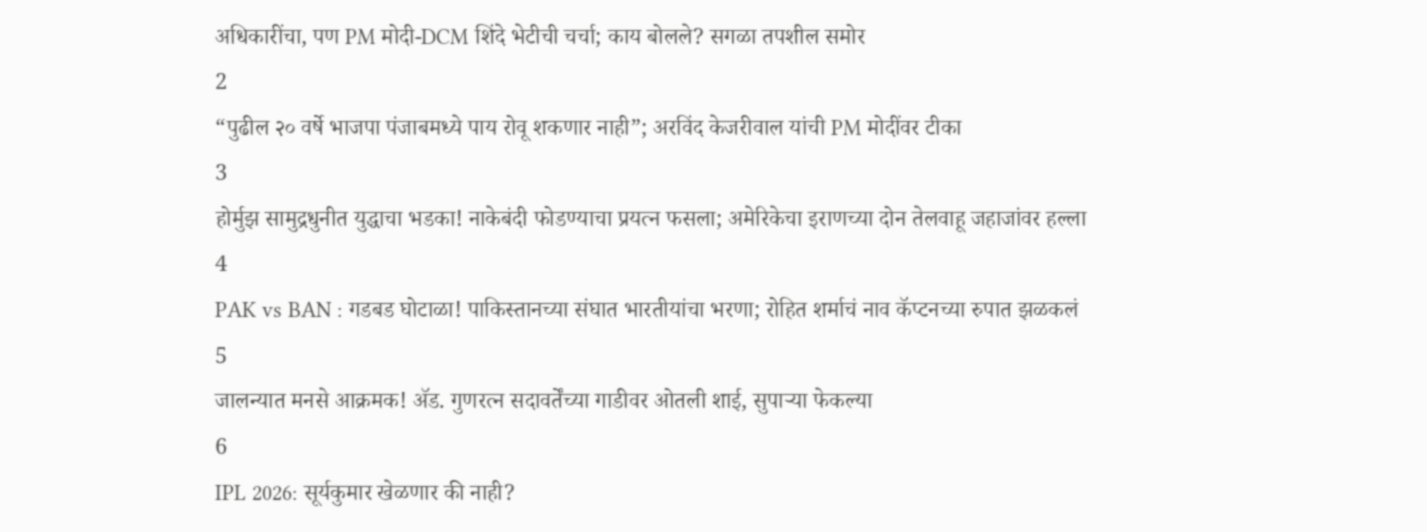अधिकारींचा, पण PM मोदी-DCM शिंदे भेटीची चर्चा; काय बोलले? सगळा तपशील समोर
2
“पुढील २० वर्षे भाजपा पंजाबमध्ये पाय रोवू शकणार नाही”; अरविंद केजरीवाल यांची PM मोदींवर टीका
3
होर्मुझ सामुद्रधुनीत युद्धाचा भडका! नाकेबंदी फोडण्याचा प्रयत्न फसला; अमेरिकेचा इराणच्या दोन तेलवाहू जहाजांवर हल्ला
4
PAK vs BAN : गडबड घोटाळा! पाकिस्तानच्या संघात भारतीयांचा भरणा; रोहित शर्माचं नाव कॅप्टनच्या रुपात झळकलं
5
जालन्यात मनसे आक्रमक! ॲड. गुणरत्न सदावर्तेंच्या गाडीवर ओतली शाई, सुपाऱ्या फेकल्या
6
IPL 2026: सूर्यकुमार खेळणार की नाही?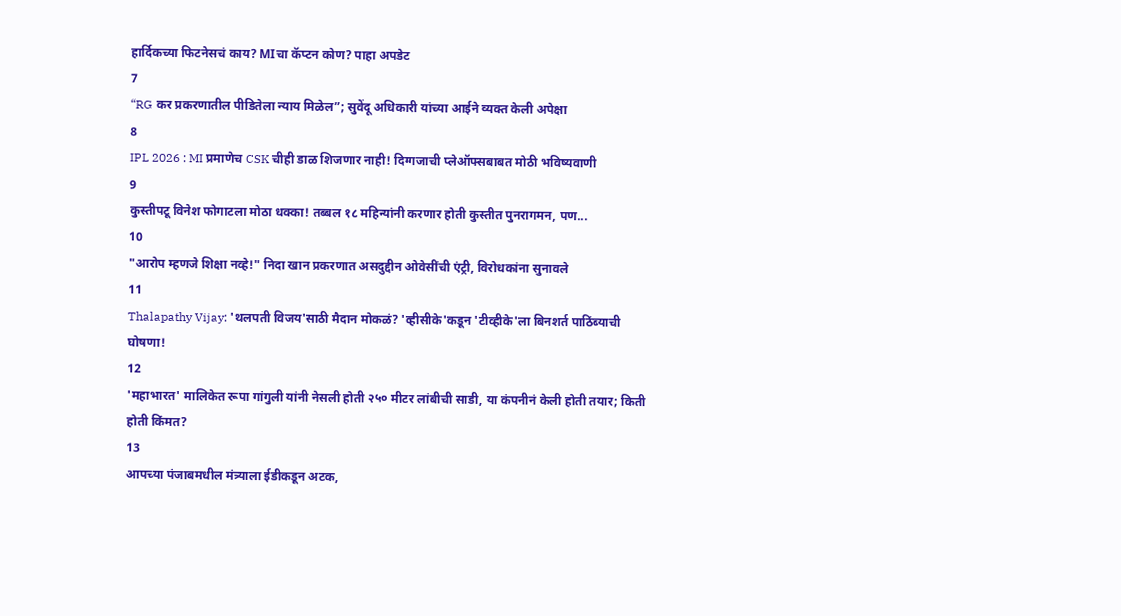हार्दिकच्या फिटनेसचं काय? MIचा कॅप्टन कोण? पाहा अपडेट
7
“RG कर प्रकरणातील पीडितेला न्याय मिळेल”; सुवेंदू अधिकारी यांच्या आईने व्यक्त केली अपेक्षा
8
IPL 2026 : MI प्रमाणेच CSK चीही डाळ शिजणार नाही! दिग्गजाची प्लेऑफ्सबाबत मोठी भविष्यवाणी
9
कुस्तीपटू विनेश फोगाटला मोठा धक्का! तब्बल १८ महिन्यांनी करणार होती कुस्तीत पुनरागमन, पण...
10
"आरोप म्हणजे शिक्षा नव्हे!" निदा खान प्रकरणात असदुद्दीन ओवेसींची एंट्री, विरोधकांना सुनावले
11
Thalapathy Vijay: 'थलपती विजय'साठी मैदान मोकळं? 'व्हीसीके'कडून 'टीव्हीके'ला बिनशर्त पाठिंब्याची घोषणा!
12
'महाभारत' मालिकेत रूपा गांगुली यांनी नेसली होती २५० मीटर लांबीची साडी, या कंपनीनं केली होती तयार; किती होती किंमत?
13
आपच्या पंजाबमधील मंत्र्याला ईडीकडून अटक,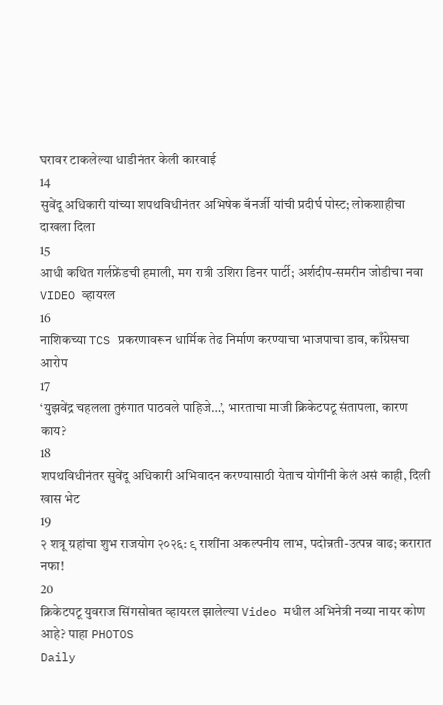घरावर टाकलेल्या धाडीनंतर केली कारवाई
14
सुवेंदू अधिकारी यांच्या शपथविधीनंतर अभिषेक बॅनर्जी यांची प्रदीर्घ पोस्ट; लोकशाहीचा दाखला दिला
15
आधी कथित गर्लफ्रेंडची हमाली, मग रात्री उशिरा डिनर पार्टी; अर्शदीप-समरीन जोडीचा नवा VIDEO व्हायरल
16
नाशिकच्या TCS प्रकरणावरून धार्मिक तेढ निर्माण करण्याचा भाजपाचा डाव, काँग्रेसचा आरोप
17
‘युझवेंद्र चहलला तुरुंगात पाठवले पाहिजे…’, भारताचा माजी क्रिकेटपटू संतापला, कारण  काय?
18
शपथविधीनंतर सुवेंदू अधिकारी अभिवादन करण्यासाठी येताच योगींनी केलं असं काही, दिली खास भेट
19
२ शत्रू ग्रहांचा शुभ राजयोग २०२६: ९ राशींना अकल्पनीय लाभ, पदोन्नती-उत्पन्न वाढ; करारात नफा!
20
क्रिकेटपटू युवराज सिंगसोबत व्हायरल झालेल्या Video मधील अभिनेत्री नव्या नायर कोण आहे? पाहा PHOTOS
Daily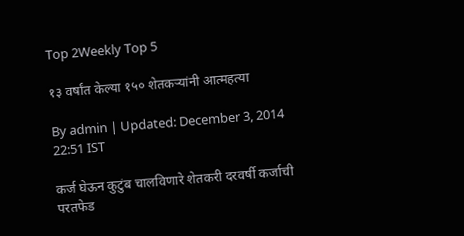Top 2Weekly Top 5

१३ वर्षांत केल्या १५० शेतकऱ्यांनी आत्महत्या

By admin | Updated: December 3, 2014 22:51 IST

कर्ज घेऊन कुटुंब चालविणारे शेतकरी दरवर्षी कर्जाची परतफेड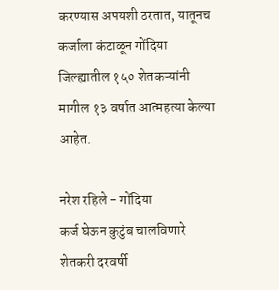करण्यास अपयशी ठरतात, यातूनच कर्जाला कंटाळून गोंदिया जिल्ह्यातील १५० शेतकऱ्यांनी मागील १३ वर्षात आत्महत्या केल्या आहेत.

नरेश रहिले - गोंदिया
कर्ज घेऊन कुटुंब चालविणारे शेतकरी दरवर्षी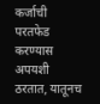कर्जाची परतफेड करण्यास अपयशी ठरतात, यातूनच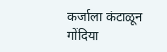कर्जाला कंटाळून गोंदिया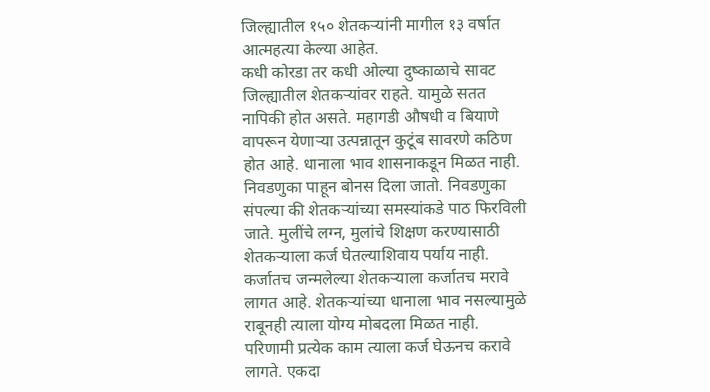जिल्ह्यातील १५० शेतकऱ्यांनी मागील १३ वर्षात आत्महत्या केल्या आहेत.
कधी कोरडा तर कधी ओल्या दुष्काळाचे सावट जिल्ह्यातील शेतकऱ्यांवर राहते. यामुळे सतत नापिकी होत असते. महागडी औषधी व बियाणे वापरून येणाऱ्या उत्पन्नातून कुटूंब सावरणे कठिण होत आहे. धानाला भाव शासनाकडून मिळत नाही. निवडणुका पाहून बोनस दिला जातो. निवडणुका संपल्या की शेतकऱ्यांच्या समस्यांकडे पाठ फिरविली जाते. मुलींचे लग्न, मुलांचे शिक्षण करण्यासाठी शेतकऱ्याला कर्ज घेतल्याशिवाय पर्याय नाही. कर्जातच जन्मलेल्या शेतकऱ्याला कर्जातच मरावे लागत आहे. शेतकऱ्यांच्या धानाला भाव नसल्यामुळे राबूनही त्याला योग्य मोबदला मिळत नाही. परिणामी प्रत्येक काम त्याला कर्ज घेऊनच करावे लागते. एकदा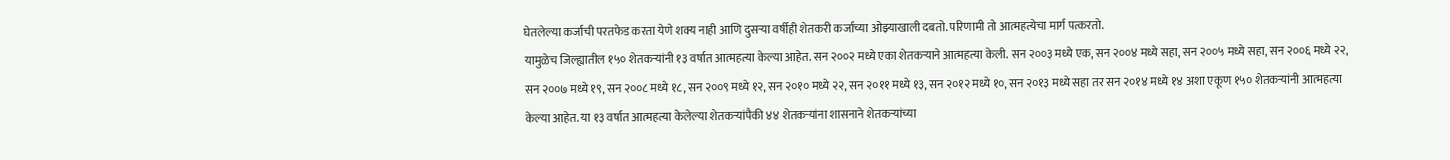घेतलेल्या कर्जाची परतफेड करता येणे शक्य नाही आणि दुसऱ्या वर्षीही शेतकरी कर्जाच्या ओझ्याखाली दबतो. परिणामी तो आत्महत्येचा मार्ग पत्करतो.
यामुळेच जिल्ह्यातील १५० शेतकऱ्यांनी १३ वर्षात आत्महत्या केल्या आहेत. सन २००२ मध्ये एका शेतकऱ्याने आत्महत्या केली. सन २००३ मध्ये एक, सन २००४ मध्ये सहा, सन २००५ मध्ये सहा, सन २००६ मध्ये २२, सन २००७ मध्ये १९, सन २००८ मध्ये १८, सन २००९ मध्ये १२, सन २०१० मध्ये २२, सन २०११ मध्ये १३, सन २०१२ मध्ये १०, सन २०१३ मध्ये सहा तर सन २०१४ मध्ये १४ अशा एकूण १५० शेतकऱ्यांनी आत्महत्या केल्या आहेत. या १३ वर्षात आत्महत्या केलेल्या शेतकऱ्यांपैकी ४४ शेतकऱ्यांना शासनाने शेतकऱ्यांच्या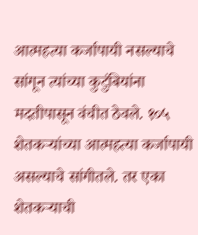आत्महत्या कर्जापायी नसल्याचे सांगून त्यांच्या कुटुंबियांना मदतीपासून वंचीत ठेवले. १०५ शेतकऱ्यांच्या आत्महत्या कर्जापायी असल्याचे सांगीतले. तर एका शेतकऱ्याची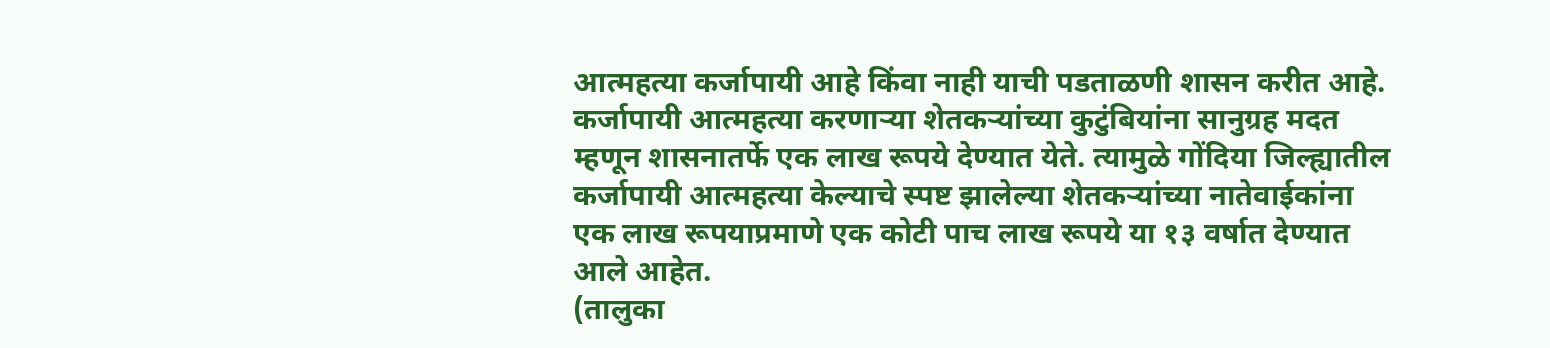आत्महत्या कर्जापायी आहे किंवा नाही याची पडताळणी शासन करीत आहे.
कर्जापायी आत्महत्या करणाऱ्या शेतकऱ्यांच्या कुटुंबियांना सानुग्रह मदत म्हणून शासनातर्फे एक लाख रूपये देण्यात येते. त्यामुळे गोंदिया जिल्ह्यातील कर्जापायी आत्महत्या केल्याचे स्पष्ट झालेल्या शेतकऱ्यांच्या नातेवाईकांना एक लाख रूपयाप्रमाणे एक कोटी पाच लाख रूपये या १३ वर्षात देण्यात आले आहेत.
(तालुका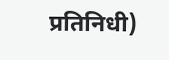प्रतिनिधी)